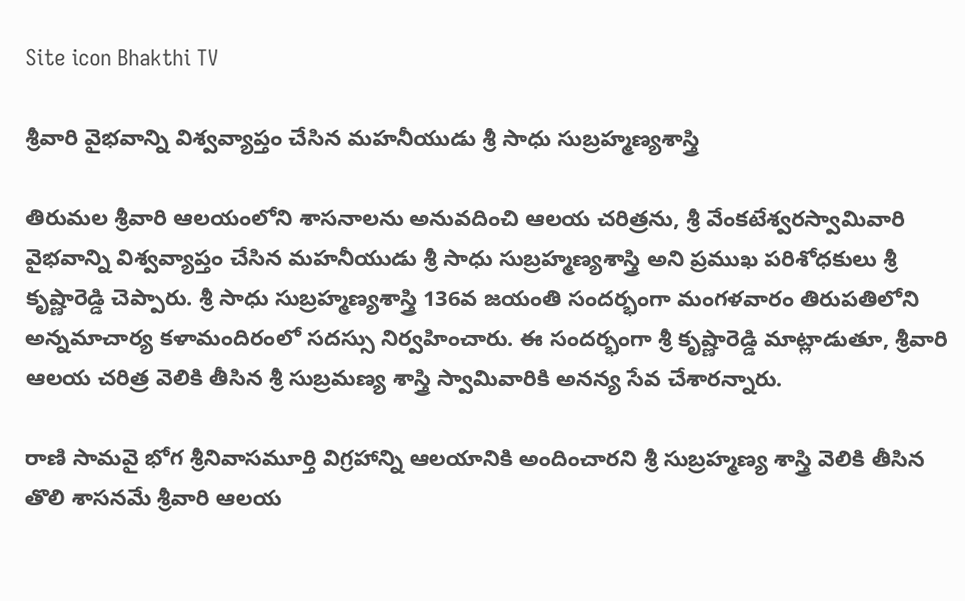Site icon Bhakthi TV

శ్రీ‌వారి వైభ‌వాన్ని విశ్వ‌వ్యాప్తం చేసిన మ‌హ‌నీయుడు శ్రీ సాధు సుబ్ర‌హ్మ‌ణ్యశాస్త్రి

తిరుమల శ్రీ‌వారి ఆల‌యంలోని శాసనాలను అనువదించి ఆల‌య చ‌రిత్ర‌ను, శ్రీ వేంకటేశ్వరస్వామివారి వైభవాన్ని విశ్వవ్యాప్తం చేసిన మ‌హ‌నీయుడు శ్రీ సాధు సుబ్రహ్మ‌ణ్యశాస్త్రి అని ప్రముఖ పరిశోధకులు శ్రీ కృష్ణారెడ్డి చెప్పారు. శ్రీ సాధు సుబ్ర‌హ్మ‌ణ్య‌శాస్త్రి 136వ జయంతి సంద‌ర్భంగా మంగళవారం తిరుప‌తిలోని అన్నమాచార్య కళామందిరంలో సదస్సు నిర్వహించారు. ఈ సంద‌ర్భంగా శ్రీ కృష్ణారెడ్డి మాట్లాడుతూ, శ్రీవారి ఆలయ చరిత్ర వెలికి తీసిన శ్రీ సుబ్రమణ్య శాస్త్రి స్వామివారికి అనన్య సేవ చేశారన్నారు.

రాణి సామవై భోగ శ్రీనివాసమూర్తి విగ్రహాన్ని ఆలయానికి అందించారని శ్రీ సుబ్రహ్మణ్య శాస్త్రి వెలికి తీసిన తొలి శాసనమే శ్రీవారి ఆలయ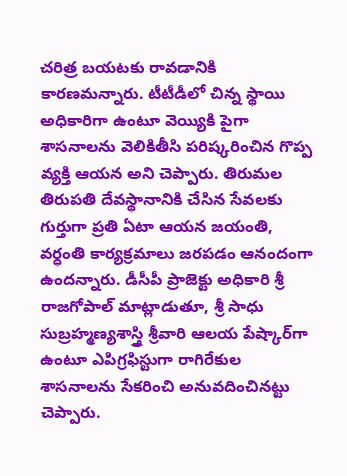చరిత్ర బయటకు రావడానికి కారణమన్నారు. టీటీడీలో చిన్న స్థాయి అధికారిగా ఉంటూ వెయ్యికి పైగా శాసనాలను వెలికితీసి పరిష్కరించిన గొప్ప వ్యక్తి ఆయన అని చెప్పారు. తిరుమల తిరుపతి దేవస్థానానికి చేసిన సేవ‌ల‌కు గుర్తుగా ప్ర‌తి ఏటా ఆయ‌న జ‌యంతి, వ‌ర్ధంతి కార్య‌క్ర‌మాలు జ‌ర‌ప‌డం ఆనందంగా ఉంద‌న్నారు. డీసీపీ ప్రాజెక్టు అధికారి శ్రీ రాజ‌గోపాల్‌ మాట్లాడుతూ, శ్రీ సాధు సుబ్రహ్మ‌ణ్యశాస్త్రి శ్రీవారి ఆలయ పేష్కార్‌గా ఉంటూ ఎపిగ్రఫిస్టుగా రాగిరేకుల శాసనాలను సేకరించి అనువదించినట్టు చెప్పారు.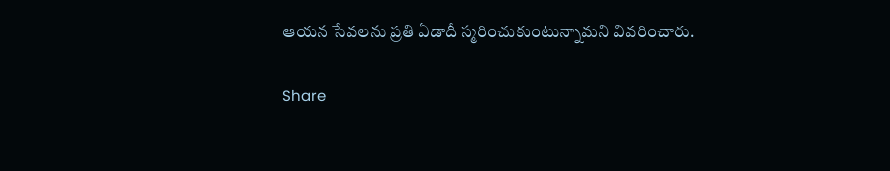ఆయ‌న సేవ‌ల‌ను ప్ర‌తి ఏడాదీ స్మ‌రించుకుంటున్నామ‌ని వివ‌రించారు.

Share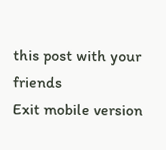this post with your friends
Exit mobile version